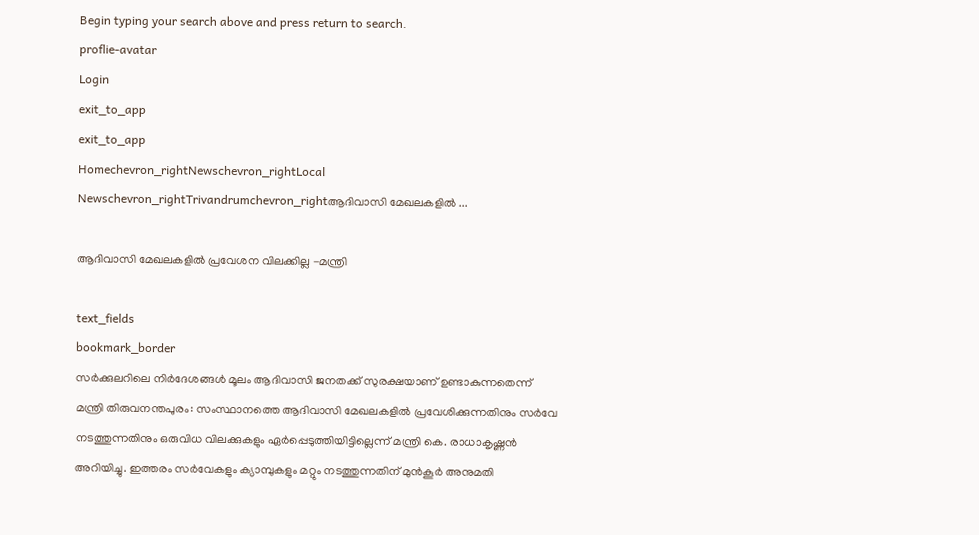Begin typing your search above and press return to search.
proflie-avatar
Login
exit_to_app
exit_to_app
Homechevron_rightNewschevron_rightLocal Newschevron_rightTrivandrumchevron_rightആദിവാസി മേഖലകളില്‍ ...

ആദിവാസി മേഖലകളില്‍ പ്രവേശന വിലക്കില്ല -മന്ത്രി

text_fields
bookmark_border
സര്‍ക്കുലറിലെ നിര്‍ദേശങ്ങള്‍ മൂലം ആദിവാസി ജനതക്ക് സുരക്ഷയാണ് ഉണ്ടാകുന്നതെന്ന് മന്ത്രി തിരുവനന്തപുരം: സംസ്ഥാനത്തെ ആദിവാസി മേഖലകളില്‍ പ്രവേശിക്കുന്നതിനും സർവേ നടത്തുന്നതിനും ഒരുവിധ വിലക്കുകളും ഏര്‍പ്പെടുത്തിയിട്ടില്ലെന്ന് മന്ത്രി കെ. രാധാകൃഷ്ണന്‍ അറിയിച്ചു. ഇത്തരം സർവേകളും ക്യാമ്പുകളും മറ്റും നടത്തുന്നതിന് മുന്‍കൂര്‍ അനുമതി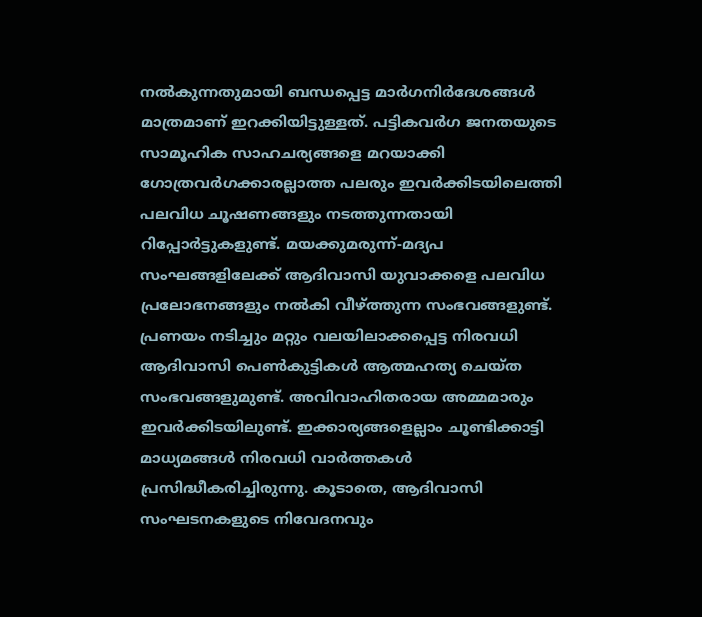നല്‍കുന്നതുമായി ബന്ധപ്പെട്ട മാര്‍ഗനിർദേശങ്ങള്‍ മാത്രമാണ് ഇറക്കിയിട്ടുള്ളത്. പട്ടികവര്‍ഗ ജനതയുടെ സാമൂഹിക സാഹചര്യങ്ങളെ മറയാക്കി ഗോത്രവർഗക്കാരല്ലാത്ത പലരും ഇവര്‍ക്കിടയിലെത്തി പലവിധ ചൂഷണങ്ങളും നടത്തുന്നതായി റിപ്പോര്‍ട്ടുകളുണ്ട്. മയക്കുമരുന്ന്-മദ്യപ സംഘങ്ങളിലേക്ക് ആദിവാസി യുവാക്കളെ പലവിധ പ്രലോഭനങ്ങളും നല്‍കി വീഴ്ത്തുന്ന സംഭവങ്ങളുണ്ട്. പ്രണയം നടിച്ചും മറ്റും വലയിലാക്കപ്പെട്ട നിരവധി ആദിവാസി പെണ്‍കുട്ടികള്‍ ആത്മഹത്യ ചെയ്ത സംഭവങ്ങളുമുണ്ട്. അവിവാഹിതരായ അമ്മമാരും ഇവര്‍ക്കിടയിലുണ്ട്. ഇക്കാര്യങ്ങളെല്ലാം ചൂണ്ടിക്കാട്ടി മാധ്യമങ്ങള്‍ നിരവധി വാര്‍ത്തകള്‍ പ്രസിദ്ധീകരിച്ചിരുന്നു. കൂടാതെ, ആദിവാസി സംഘടനകളുടെ നിവേദനവും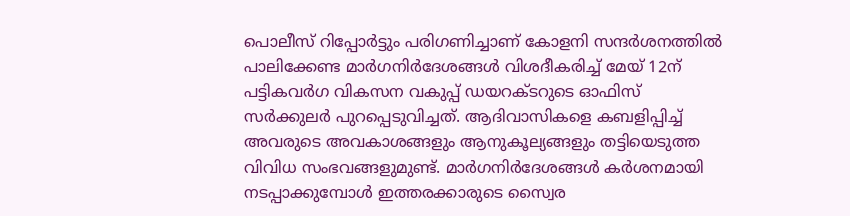പൊലീസ് റിപ്പോര്‍ട്ടും പരിഗണിച്ചാണ് കോളനി സന്ദര്‍ശനത്തില്‍ പാലിക്കേണ്ട മാര്‍ഗനിർദേശങ്ങള്‍ വിശദീകരിച്ച് മേയ് 12ന് പട്ടികവര്‍ഗ വികസന വകുപ്പ് ഡയറക്ടറുടെ ഓഫിസ് സര്‍ക്കുലര്‍ പുറപ്പെടുവിച്ചത്. ആദിവാസികളെ കബളിപ്പിച്ച് അവരുടെ അവകാശങ്ങളും ആനുകൂല്യങ്ങളും തട്ടിയെടുത്ത വിവിധ സംഭവങ്ങളുമുണ്ട്. മാര്‍ഗനിർദേശങ്ങള്‍ കര്‍ശനമായി നടപ്പാക്കുമ്പോള്‍ ഇത്തരക്കാരുടെ സ്വൈര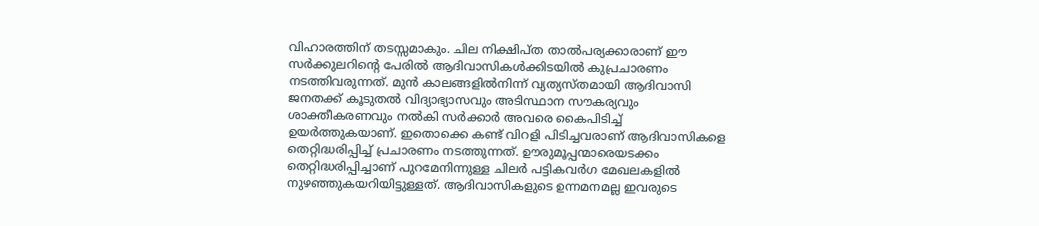വിഹാരത്തിന് തടസ്സമാകും. ചില നിക്ഷിപ്ത താല്‍പര്യക്കാരാണ് ഈ സര്‍ക്കുലറിന്‍റെ പേരില്‍ ആദിവാസികള്‍ക്കിടയില്‍ കുപ്രചാരണം നടത്തിവരുന്നത്. മുന്‍ കാലങ്ങളില്‍നിന്ന് വ്യത്യസ്തമായി ആദിവാസി ജനതക്ക് കൂടുതല്‍ വിദ്യാഭ്യാസവും അടിസ്ഥാന സൗകര്യവും ശാക്തീകരണവും നല്‍കി സര്‍ക്കാര്‍ അവരെ കൈപിടിച്ച് ഉയര്‍ത്തുകയാണ്. ഇതൊക്കെ കണ്ട് വിറളി പിടിച്ചവരാണ് ആദിവാസികളെ തെറ്റിദ്ധരിപ്പിച്ച് പ്രചാരണം നടത്തുന്നത്. ഊരുമൂപ്പന്മാരെയടക്കം തെറ്റിദ്ധരിപ്പിച്ചാണ് പുറമേനിന്നുള്ള ചിലര്‍ പട്ടികവര്‍ഗ മേഖലകളില്‍ നുഴഞ്ഞുകയറിയിട്ടുള്ളത്. ആദിവാസികളുടെ ഉന്നമനമല്ല ഇവരുടെ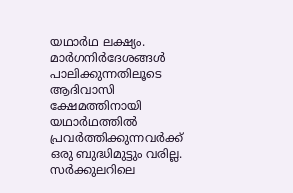യഥാര്‍ഥ ലക്ഷ്യം. മാർഗനിർദേശങ്ങള്‍ പാലിക്കുന്നതിലൂടെ ആദിവാസി ക്ഷേമത്തിനായി യഥാർഥത്തില്‍ പ്രവര്‍ത്തിക്കുന്നവര്‍ക്ക് ഒരു ബുദ്ധിമുട്ടും വരില്ല. സര്‍ക്കുലറിലെ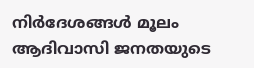നിർദേശങ്ങള്‍ മൂലം ആദിവാസി ജനതയുടെ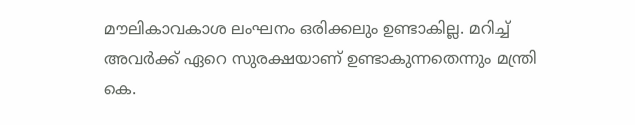മൗലികാവകാശ ലംഘനം ഒരിക്കലും ഉണ്ടാകില്ല. മറിച്ച് അവര്‍ക്ക് ഏറെ സുരക്ഷയാണ് ഉണ്ടാകുന്നതെന്നും മന്ത്രി കെ.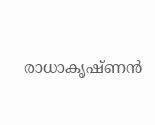രാധാകൃഷ്ണൻ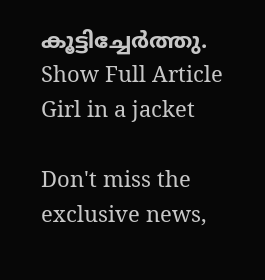കൂട്ടിച്ചേര്‍ത്തു.
Show Full Article
Girl in a jacket

Don't miss the exclusive news,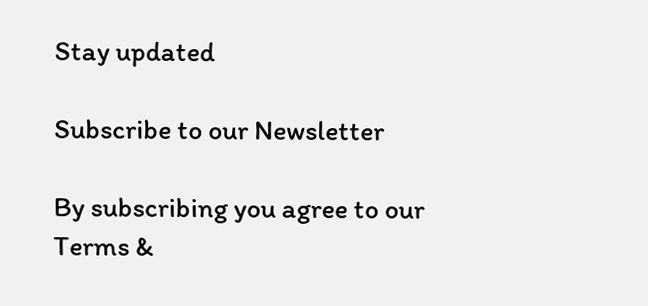Stay updated

Subscribe to our Newsletter

By subscribing you agree to our Terms &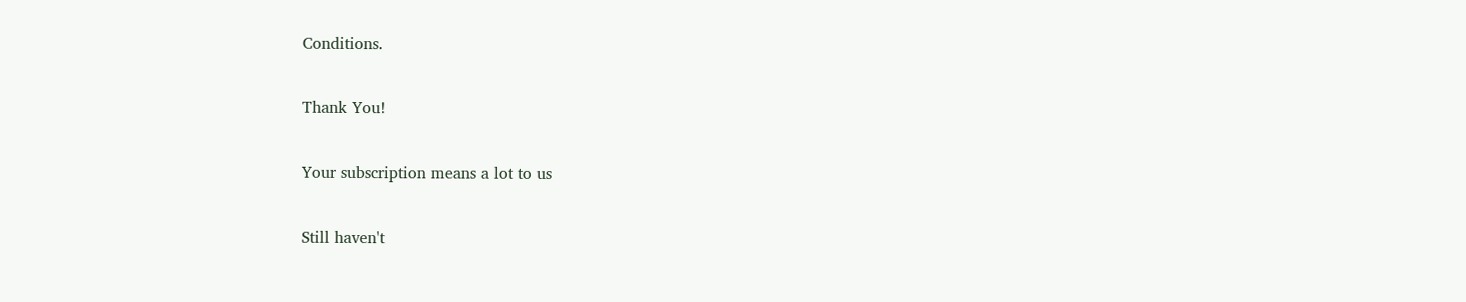Conditions.

Thank You!

Your subscription means a lot to us

Still haven't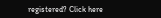registered? Click here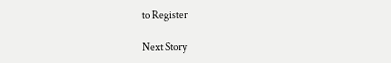to Register

Next Story